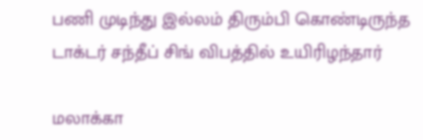பணி முடிந்து இல்லம் திரும்பி கொண்டிருந்த டாக்டர் சந்தீப் சிங் விபத்தில் உயிரிழந்தார்

மலாக்கா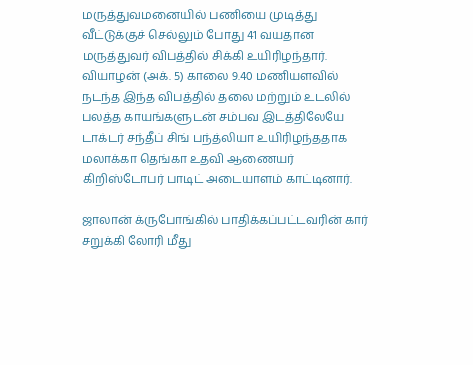மருத்துவமனையில் பணியை முடித்து வீட்டுக்குச் செல்லும் போது 41 வயதான மருத்துவர் விபத்தில் சிக்கி உயிரிழந்தார். வியாழன் (அக். 5) காலை 9.40 மணியளவில் நடந்த இந்த விபத்தில் தலை மற்றும் உடலில் பலத்த காயங்களுடன் சம்பவ இடத்திலேயே டாக்டர் சந்தீப் சிங் பந்த்லியா உயிரிழந்ததாக மலாக்கா தெங்கா உதவி ஆணையர் கிறிஸ்டோபர் பாடிட் அடையாளம் காட்டினார்.

ஜாலான் க்ருபோங்கில் பாதிக்கப்பட்டவரின் கார் சறுக்கி லோரி மீது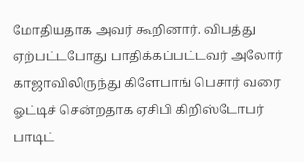மோதியதாக அவர் கூறினார். விபத்து ஏற்பட்டபோது பாதிக்கப்பட்டவர் அலோர் காஜாவிலிருந்து கிளேபாங் பெசார் வரை ஓட்டிச் சென்றதாக ஏசிபி கிறிஸ்டோபர் பாடிட்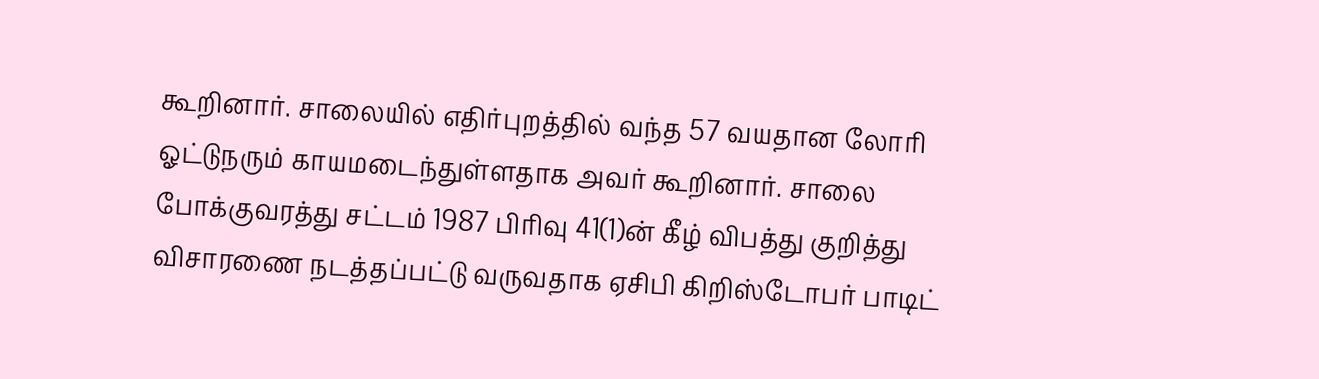கூறினார். சாலையில் எதிர்புறத்தில் வந்த 57 வயதான லோரி ஓட்டுநரும் காயமடைந்துள்ளதாக அவர் கூறினார். சாலை போக்குவரத்து சட்டம் 1987 பிரிவு 41(1)ன் கீழ் விபத்து குறித்து விசாரணை நடத்தப்பட்டு வருவதாக ஏசிபி கிறிஸ்டோபர் பாடிட்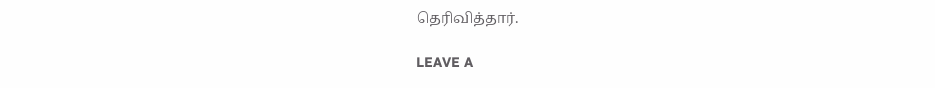தெரிவித்தார்.

LEAVE A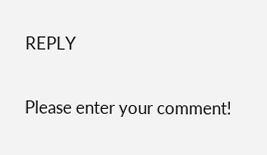REPLY

Please enter your comment!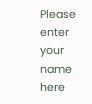Please enter your name here